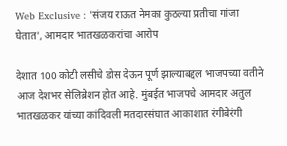Web Exclusive : 'संजय राऊत नेमका कुठल्या प्रतीचा गांजा घेतात', आमदार भातखळकरांचा आरोप

देशात 100 कोटी लसीचे डोस देऊन पूर्ण झाल्याबद्दल भाजपच्या वतीने आज देशभर सेलिब्रेशन होत आहे. मुंबईत भाजपचे आमदार अतुल भातखळकर यांच्या कांदिवली मतदारसंघात आकाशात रंगीबेरंगी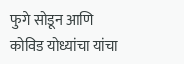फुगे सोडून आणि कोविड योध्यांचा यांचा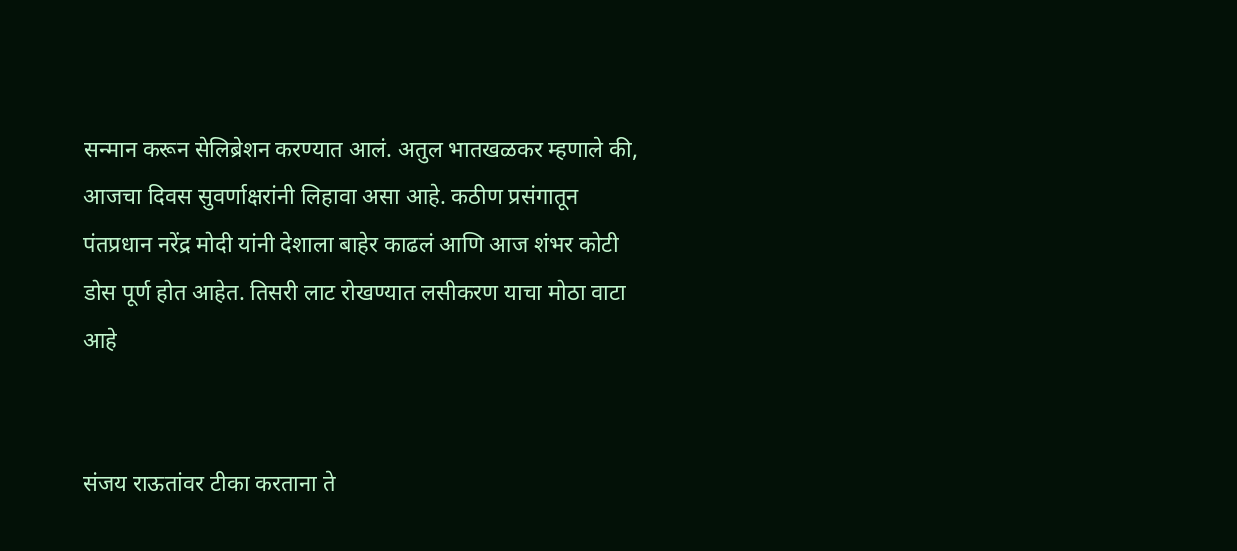सन्मान करून सेलिब्रेशन करण्यात आलं. अतुल भातखळकर म्हणाले की, आजचा दिवस सुवर्णाक्षरांनी लिहावा असा आहे. कठीण प्रसंगातून पंतप्रधान नरेंद्र मोदी यांनी देशाला बाहेर काढलं आणि आज शंभर कोटी डोस पूर्ण होत आहेत. तिसरी लाट रोखण्यात लसीकरण याचा मोठा वाटा आहे


संजय राऊतांवर टीका करताना ते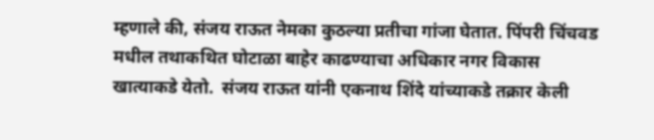म्हणाले की, संजय राऊत नेमका कुठल्या प्रतीचा गांजा घेतात. पिंपरी चिंचवड मधील तथाकथित घोटाळा बाहेर काढण्याचा अधिकार नगर विकास खात्याकडे येतो.  संजय राऊत यांनी एकनाथ शिंदे यांच्याकडे तक्रार केली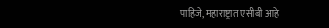पाहिजे, महाराष्ट्रात एसीबी आहे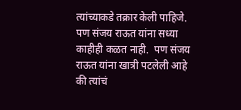त्यांच्याकडे तक्रार केली पाहिजे.  पण संजय राऊत यांना सध्या काहीही कळत नाही.  पण संजय राऊत यांना खात्री पटलेली आहे की त्यांचं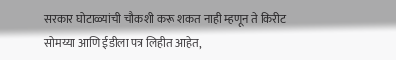सरकार घोटाळ्यांची चौकशी करू शकत नाही म्हणून ते किरीट सोमय्या आणि ईडीला पत्र लिहीत आहेत,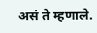असं ते म्हणाले.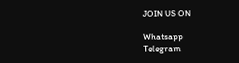JOIN US ON

Whatsapp
Telegram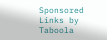Sponsored Links by Taboola